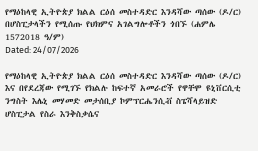የማዕከላዊ ኢትዮጵያ ክልል ርዕሰ መስተዳድር እንዳሻው ጣሰው (ዶ/ር) በሆስፒታላችን የሚሰጡ የህክምና አገልግሎቶችን ጎበኙ (ሐምሌ 1572018 ዓ/ም)
Dated: 24/07/2026

የማዕከላዊ ኢትዮጵያ ክልል ርዕሰ መስተዳድር እንዳሻው ጣሰው (ዶ/ር) እና በየደረጃው የሚገኙ የክልሉ ከፍተኛ አመራሮች የዋቸሞ ዩኒቨርሲቲ ንግስት እሌኒ መሃመድ መታሰቢያ ኮምፕርሔንሲቭ ስፔሻላይዝድ ሆስፒታል የስራ እንቅስቃሴና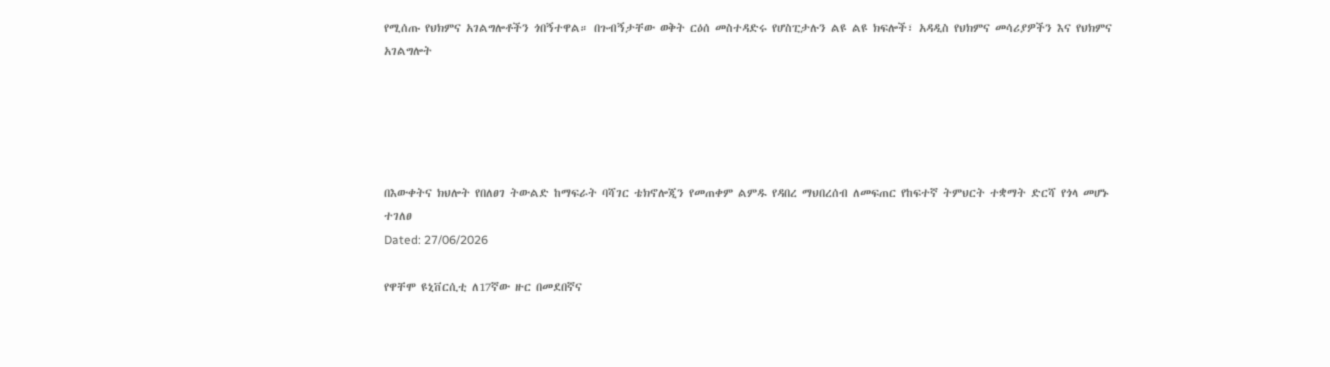የሚሰጡ የህክምና አገልግሎቶችን ጎበኝተዋል። በጉብኝታቸው ወቅት ርዕሰ መስተዳድሩ የሆስፒታሉን ልዩ ልዩ ክፍሎች፣ አዳዲስ የህክምና መሳሪያዎችን እና የህክምና አገልግሎት





በእውቀትና ክህሎት የበለፀገ ትውልድ ከማፍራት ባሻገር ቴክኖሎጂን የመጠቀም ልምዱ የዳበረ ማህበረሰብ ለመፍጠር የከፍተኛ ትምህርት ተቋማት ድርሻ የጎላ መሆኑ ተገለፀ
Dated: 27/06/2026

የዋቸሞ ዩኒቨርሲቲ ለ17ኛው ዙር በመደበኛና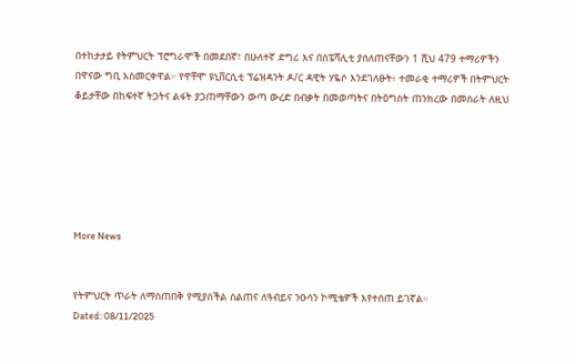በተከታታይ የትምህርት ፕሮግራሞች በመደበኛ፣ በሁለተኛ ድግሪ እና በስፔሻሊቲ ያሰለጠናቸውን 1 ሺህ 479 ተማሪዎችን በዋናው ግቢ አስመርቀዋል። የዋቸሞ ዩኒቨርሲቲ ፕሬዝዳንት ዶ/ር ዳዊት ሃዬሶ እንደገለፁት፥ ተመራቂ ተማሪዎች በትምህርት ቆይታቸው በከፍተኛ ትጋትና ልፋት ያጋጠማቸውን ውጣ ውረድ በብቃት በመወጣትና በትዕግስት ጠንክረው በመስራት ለዚህ






More News


የትምህርት ጥራት ለማስጠበቅ የሚያስችል ስልጠና ለዓብይና ንዑሳን ኮሚቴዎች እየተሰጠ ይገኛል።
Dated: 08/11/2025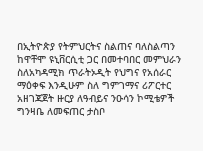በኢትዮጵያ የትምህርትና ስልጠና ባለስልጣን ከዋቸሞ ዩኒቨርሲቲ ጋር በመተባበር መምህራን ስለአካዳሚክ ጥራትኦዲት የህግና የአሰራር ማዕቀፍ እንዲሁም ስለ ግምገማና ሪፖርተር አዘገጃጀት ዙርያ ለዓብይና ንዑሳን ኮሚቴዎች ግንዛቤ ለመፍጠር ታስቦ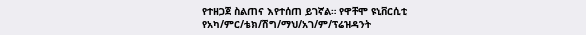የተዘጋጀ ስልጠና እየተሰጠ ይገኛል። የዋቸሞ ዩኒቨርሲቲ የአካ/ምር/ቴክ/ሽግ/ማህ/አገ/ም/ፕሬዝዳንት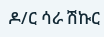ዶ/ር ሳራ ሽኩር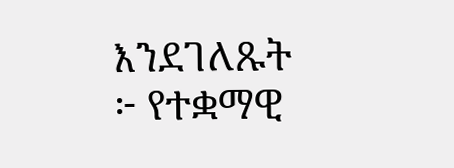እንደገለጹት ፦ የተቋማዊ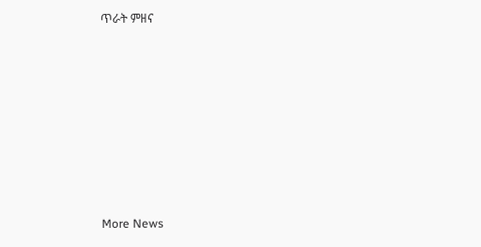ጥራት ምዘና








More News